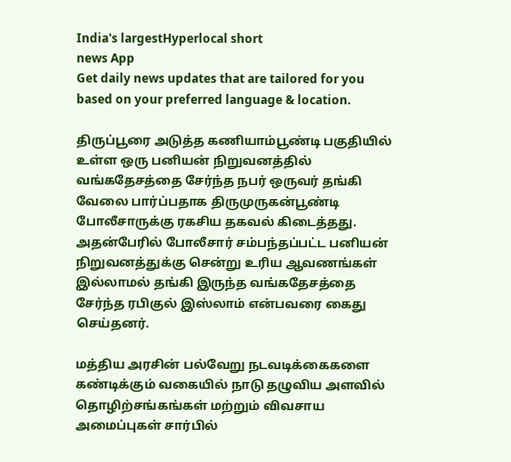India's largestHyperlocal short
news App
Get daily news updates that are tailored for you based on your preferred language & location.

திருப்பூரை அடுத்த கணியாம்பூண்டி பகுதியில் உள்ள ஒரு பனியன் நிறுவனத்தில் வங்கதேசத்தை சேர்ந்த நபர் ஒருவர் தங்கி வேலை பார்ப்பதாக திருமுருகன்பூண்டி போலீசாருக்கு ரகசிய தகவல் கிடைத்தது. அதன்பேரில் போலீசார் சம்பந்தப்பட்ட பனியன் நிறுவனத்துக்கு சென்று உரிய ஆவணங்கள் இல்லாமல் தங்கி இருந்த வங்கதேசத்தை சேர்ந்த ரபிகுல் இஸ்லாம் என்பவரை கைது செய்தனர்.

மத்திய அரசின் பல்வேறு நடவடிக்கைகளை கண்டிக்கும் வகையில் நாடு தழுவிய அளவில் தொழிற்சங்கங்கள் மற்றும் விவசாய அமைப்புகள் சார்பில்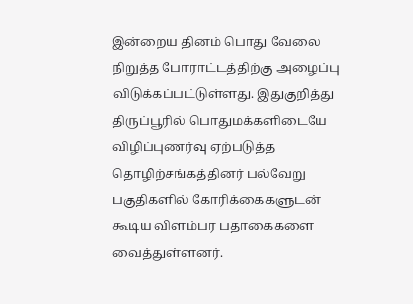இன்றைய தினம் பொது வேலை நிறுத்த போராட்டத்திற்கு அழைப்பு விடுக்கப்பட்டுள்ளது. இதுகுறித்து திருப்பூரில் பொதுமக்களிடையே விழிப்புணர்வு ஏற்படுத்த தொழிற்சங்கத்தினர் பல்வேறு பகுதிகளில் கோரிக்கைகளுடன் கூடிய விளம்பர பதாகைகளை வைத்துள்ளனர்.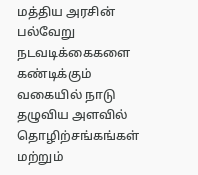மத்திய அரசின் பல்வேறு நடவடிக்கைகளை கண்டிக்கும் வகையில் நாடு தழுவிய அளவில் தொழிற்சங்கங்கள் மற்றும்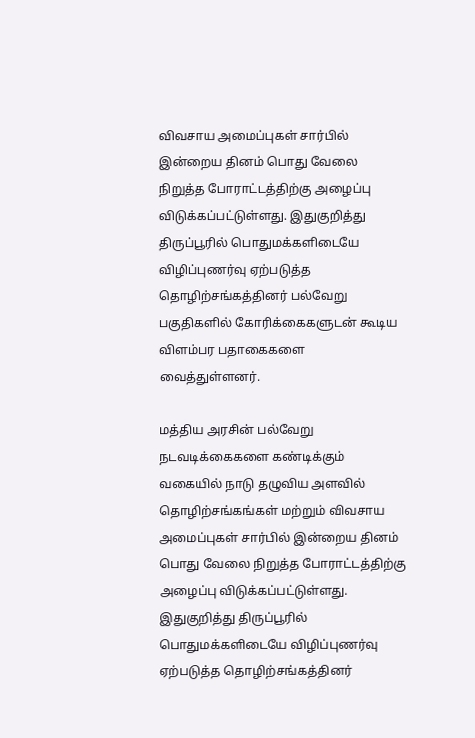விவசாய அமைப்புகள் சார்பில் இன்றைய தினம் பொது வேலை நிறுத்த போராட்டத்திற்கு அழைப்பு விடுக்கப்பட்டுள்ளது. இதுகுறித்து திருப்பூரில் பொதுமக்களிடையே விழிப்புணர்வு ஏற்படுத்த தொழிற்சங்கத்தினர் பல்வேறு பகுதிகளில் கோரிக்கைகளுடன் கூடிய விளம்பர பதாகைகளை வைத்துள்ளனர்.

மத்திய அரசின் பல்வேறு நடவடிக்கைகளை கண்டிக்கும் வகையில் நாடு தழுவிய அளவில் தொழிற்சங்கங்கள் மற்றும் விவசாய அமைப்புகள் சார்பில் இன்றைய தினம் பொது வேலை நிறுத்த போராட்டத்திற்கு அழைப்பு விடுக்கப்பட்டுள்ளது. இதுகுறித்து திருப்பூரில் பொதுமக்களிடையே விழிப்புணர்வு ஏற்படுத்த தொழிற்சங்கத்தினர்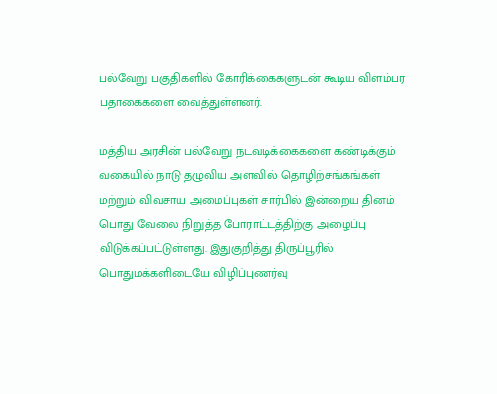பல்வேறு பகுதிகளில் கோரிக்கைகளுடன் கூடிய விளம்பர பதாகைகளை வைத்துள்ளனர்.

மத்திய அரசின் பல்வேறு நடவடிக்கைகளை கண்டிக்கும் வகையில் நாடு தழுவிய அளவில் தொழிற்சங்கங்கள் மற்றும் விவசாய அமைப்புகள் சார்பில் இன்றைய தினம் பொது வேலை நிறுத்த போராட்டத்திற்கு அழைப்பு விடுக்கப்பட்டுள்ளது. இதுகுறித்து திருப்பூரில் பொதுமக்களிடையே விழிப்புணர்வு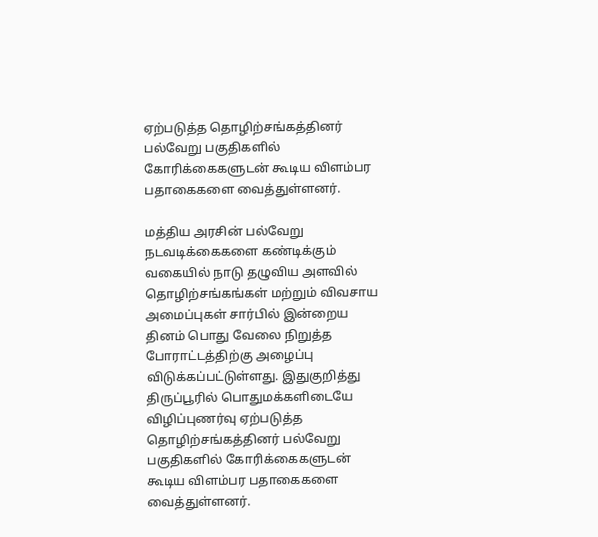ஏற்படுத்த தொழிற்சங்கத்தினர் பல்வேறு பகுதிகளில் கோரிக்கைகளுடன் கூடிய விளம்பர பதாகைகளை வைத்துள்ளனர்.

மத்திய அரசின் பல்வேறு நடவடிக்கைகளை கண்டிக்கும் வகையில் நாடு தழுவிய அளவில் தொழிற்சங்கங்கள் மற்றும் விவசாய அமைப்புகள் சார்பில் இன்றைய தினம் பொது வேலை நிறுத்த போராட்டத்திற்கு அழைப்பு விடுக்கப்பட்டுள்ளது. இதுகுறித்து திருப்பூரில் பொதுமக்களிடையே விழிப்புணர்வு ஏற்படுத்த தொழிற்சங்கத்தினர் பல்வேறு பகுதிகளில் கோரிக்கைகளுடன் கூடிய விளம்பர பதாகைகளை வைத்துள்ளனர்.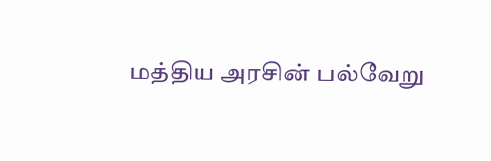மத்திய அரசின் பல்வேறு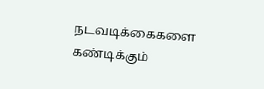நடவடிக்கைகளை கண்டிக்கும்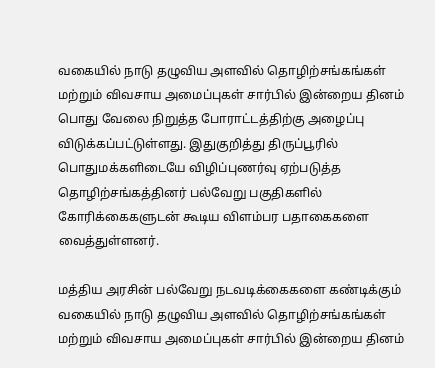வகையில் நாடு தழுவிய அளவில் தொழிற்சங்கங்கள் மற்றும் விவசாய அமைப்புகள் சார்பில் இன்றைய தினம் பொது வேலை நிறுத்த போராட்டத்திற்கு அழைப்பு விடுக்கப்பட்டுள்ளது. இதுகுறித்து திருப்பூரில் பொதுமக்களிடையே விழிப்புணர்வு ஏற்படுத்த தொழிற்சங்கத்தினர் பல்வேறு பகுதிகளில் கோரிக்கைகளுடன் கூடிய விளம்பர பதாகைகளை வைத்துள்ளனர்.

மத்திய அரசின் பல்வேறு நடவடிக்கைகளை கண்டிக்கும் வகையில் நாடு தழுவிய அளவில் தொழிற்சங்கங்கள் மற்றும் விவசாய அமைப்புகள் சார்பில் இன்றைய தினம்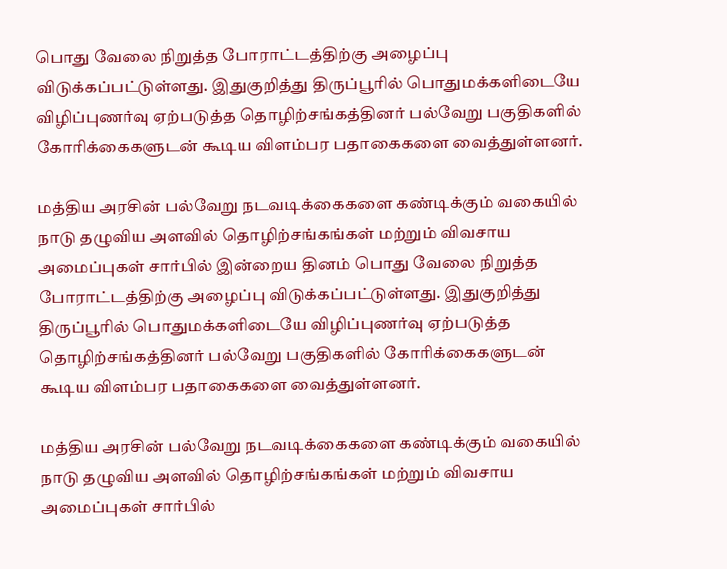பொது வேலை நிறுத்த போராட்டத்திற்கு அழைப்பு விடுக்கப்பட்டுள்ளது. இதுகுறித்து திருப்பூரில் பொதுமக்களிடையே விழிப்புணர்வு ஏற்படுத்த தொழிற்சங்கத்தினர் பல்வேறு பகுதிகளில் கோரிக்கைகளுடன் கூடிய விளம்பர பதாகைகளை வைத்துள்ளனர்.

மத்திய அரசின் பல்வேறு நடவடிக்கைகளை கண்டிக்கும் வகையில் நாடு தழுவிய அளவில் தொழிற்சங்கங்கள் மற்றும் விவசாய அமைப்புகள் சார்பில் இன்றைய தினம் பொது வேலை நிறுத்த போராட்டத்திற்கு அழைப்பு விடுக்கப்பட்டுள்ளது. இதுகுறித்து திருப்பூரில் பொதுமக்களிடையே விழிப்புணர்வு ஏற்படுத்த தொழிற்சங்கத்தினர் பல்வேறு பகுதிகளில் கோரிக்கைகளுடன் கூடிய விளம்பர பதாகைகளை வைத்துள்ளனர்.

மத்திய அரசின் பல்வேறு நடவடிக்கைகளை கண்டிக்கும் வகையில் நாடு தழுவிய அளவில் தொழிற்சங்கங்கள் மற்றும் விவசாய அமைப்புகள் சார்பில்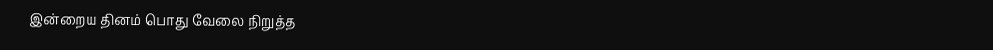இன்றைய தினம் பொது வேலை நிறுத்த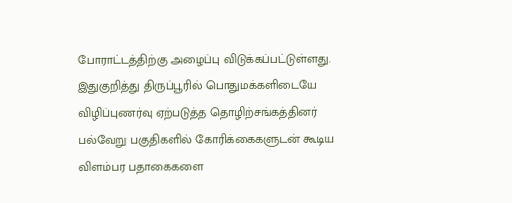போராட்டத்திற்கு அழைப்பு விடுக்கப்பட்டுள்ளது. இதுகுறித்து திருப்பூரில் பொதுமக்களிடையே விழிப்புணர்வு ஏற்படுத்த தொழிற்சங்கத்தினர் பல்வேறு பகுதிகளில் கோரிக்கைகளுடன் கூடிய விளம்பர பதாகைகளை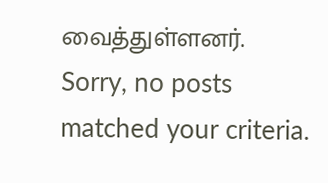வைத்துள்ளனர்.
Sorry, no posts matched your criteria.